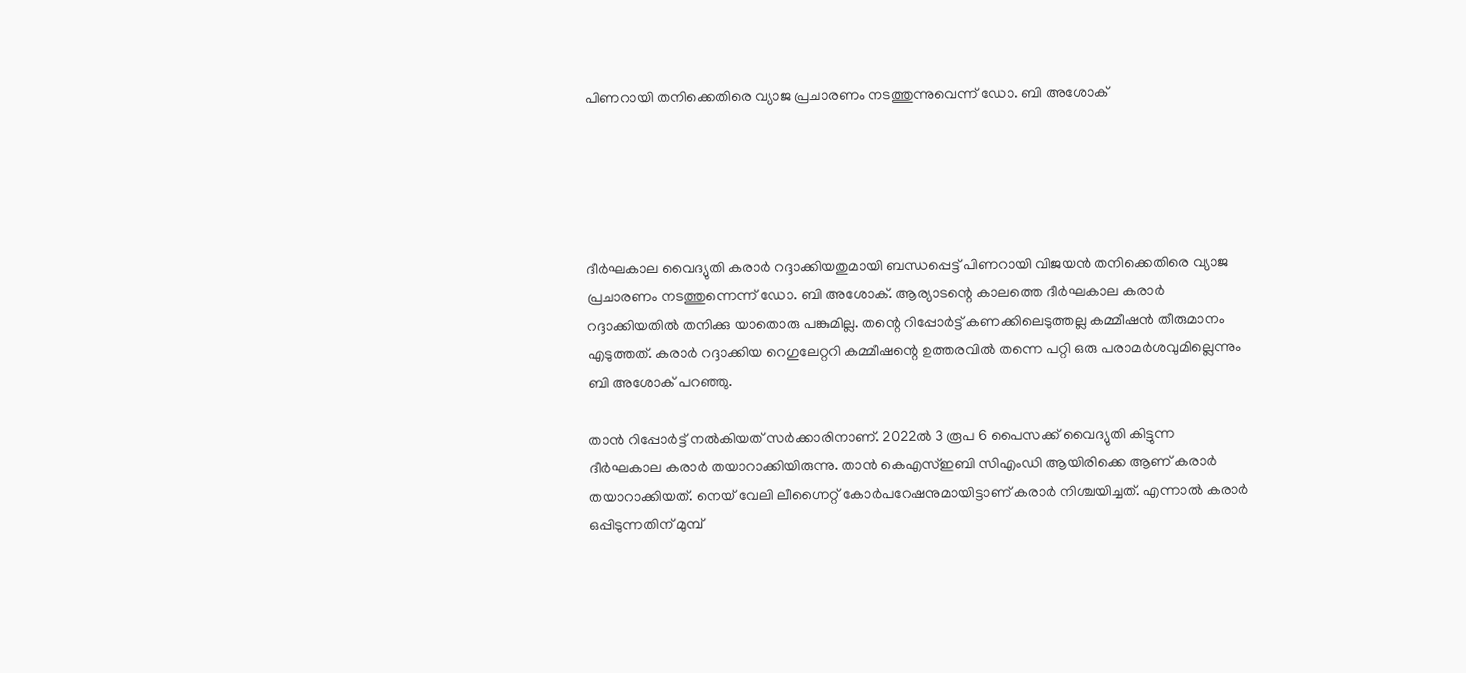പിണറായി തനിക്കെതിരെ വ്യാജ പ്രചാരണം നടത്തുന്നുവെന്ന് ഡോ. ബി അശോക്





ദീർഘകാല വൈദ്യുതി കരാർ റദ്ദാക്കിയതുമായി ബന്ധപ്പെട്ട് പിണറായി വിജയൻ തനിക്കെതിരെ വ്യാജ പ്രചാരണം നടത്തുന്നെന്ന് ഡോ. ബി അശോക്. ആര്യാടന്റെ കാലത്തെ ദീർഘകാല കരാർ റദ്ദാക്കിയതിൽ തനിക്കു യാതൊരു പങ്കുമില്ല. തന്റെ റിപ്പോർട്ട്‌ കണക്കിലെടുത്തല്ല കമ്മീഷൻ തീരുമാനം എടുത്തത്. കരാർ റദ്ദാക്കിയ റെഗുലേറ്ററി കമ്മീഷന്റെ ഉത്തരവിൽ തന്നെ പറ്റി ഒരു പരാമർശവുമില്ലെന്നും ബി അശോക് പറഞ്ഞു.

താൻ റിപ്പോർട്ട്‌ നൽകിയത് സർക്കാരിനാണ്. 2022ൽ 3 രൂപ 6 പൈസക്ക് വൈദ്യുതി കിട്ടുന്ന ദീർഘകാല കരാർ തയാറാക്കിയിരുന്നു. താൻ കെഎസ്ഇബി സിഎംഡി ആയിരിക്കെ ആണ് കരാർ തയാറാക്കിയത്. നെയ് വേലി ലീഗ്നൈറ്റ് കോർപറേഷനുമായിട്ടാണ് കരാർ നിശ്ചയിച്ചത്. എന്നാൽ കരാർ ഒപ്പിടുന്നതിന് മുമ്പ്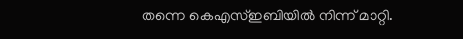തന്നെ കെഎസ്ഇബിയിൽ നിന്ന് മാറ്റി.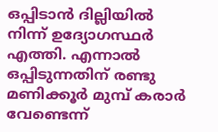ഒപ്പിടാൻ ദില്ലിയിൽ നിന്ന് ഉദ്യോഗസ്ഥർ എത്തി. എന്നാൽ ഒപ്പിടുന്നതിന് രണ്ടു മണിക്കൂർ മുമ്പ് കരാർ വേണ്ടെന്ന്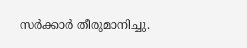സർക്കാർ തീരുമാനിച്ചു.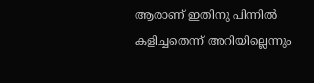ആരാണ് ഇതിനു പിന്നിൽ കളിച്ചതെന്ന് അറിയില്ലെന്നും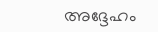അദ്ദേഹം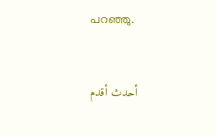പറഞ്ഞു.


أحدث أقدم